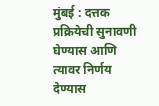मुंबई : दत्तक प्रक्रियेची सुनावणी घेण्यास आणि त्यावर निर्णय देण्यास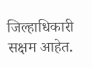जिल्हाधिकारी सक्षम आहेत.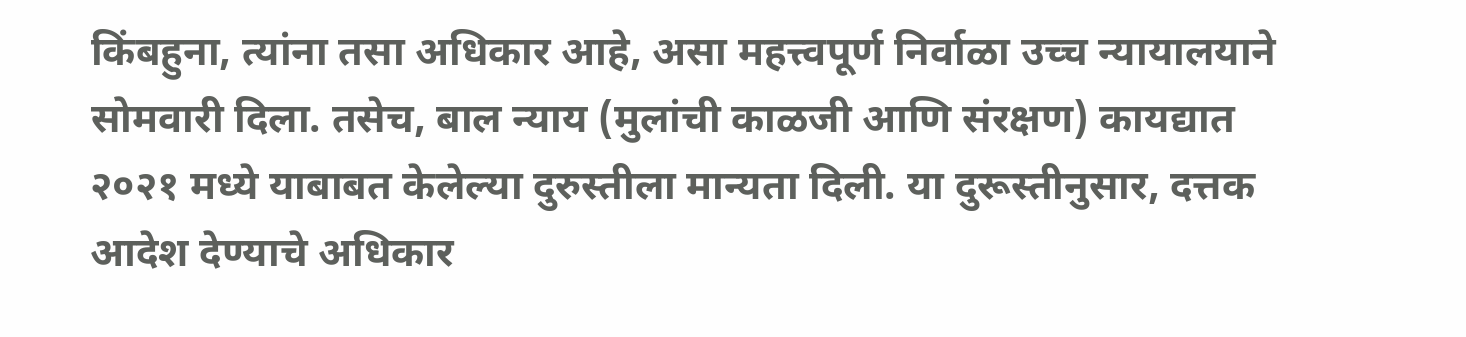किंबहुना, त्यांना तसा अधिकार आहे, असा महत्त्वपूर्ण निर्वाळा उच्च न्यायालयाने सोमवारी दिला. तसेच, बाल न्याय (मुलांची काळजी आणि संरक्षण) कायद्यात २०२१ मध्ये याबाबत केलेल्या दुरुस्तीला मान्यता दिली. या दुरूस्तीनुसार, दत्तक आदेश देण्याचे अधिकार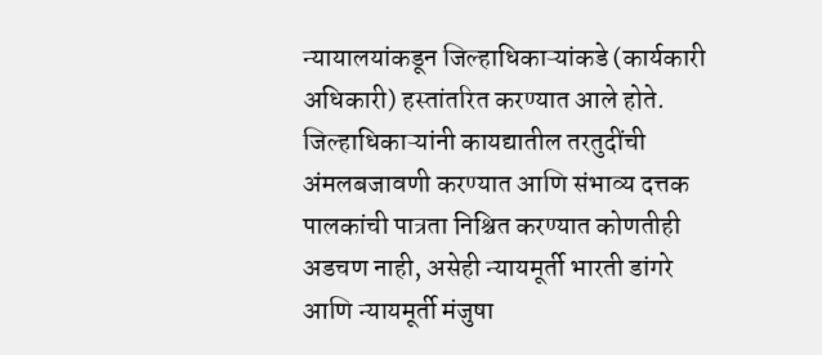न्यायालयांकडून जिल्हाधिकाऱ्यांकडे (कार्यकारी अधिकारी) हस्तांतरित करण्यात आले होते.
जिल्हाधिकाऱ्यांनी कायद्यातील तरतुदींची अंमलबजावणी करण्यात आणि संभाव्य दत्तक पालकांची पात्रता निश्चित करण्यात कोणतीही अडचण नाही, असेही न्यायमूर्ती भारती डांगरे आणि न्यायमूर्ती मंजुषा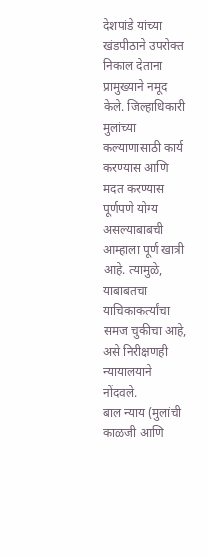देशपांडे यांच्या खंडपीठाने उपरोक्त निकाल देताना प्रामुख्याने नमूद केले. जिल्हाधिकारी मुलांच्या कल्याणासाठी कार्य करण्यास आणि मदत करण्यास पूर्णपणे योग्य असल्याबाबची आम्हाला पूर्ण खात्री आहे. त्यामुळे, याबाबतचा याचिकाकर्त्यांचा समज चुकीचा आहे, असे निरीक्षणही न्यायालयाने नोंदवले.
बाल न्याय (मुलांची काळजी आणि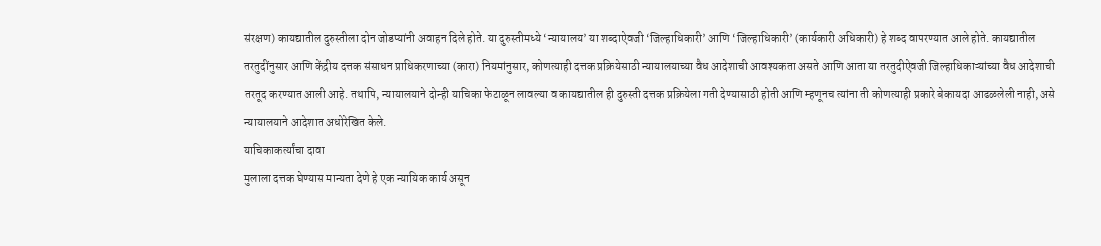संरक्षण) कायद्यातील दुरुस्तीला दोन जोडप्यांनी अवाहन दिले होते. या दुरुस्तीमध्ये ‘न्यायालय’ या शब्दाऐवजी ‘जिल्हाधिकारी’ आणि ‘जिल्हाधिकारी’ (कार्यकारी अधिकारी) हे शब्द वापरण्यात आले होते. कायद्यातील तरतुदींनुसार आणि केंद्रीय दत्तक संसाधन प्राधिकरणाच्या (कारा) नियमांनुसार, कोणत्याही दत्तक प्रक्रियेसाठी न्यायालयाच्या वैध आदेशाची आवश्यकता असते आणि आता या तरतुदीऐवजी जिल्हाधिकाऱ्यांच्या वैध आदेशाची तरतूद करण्यात आली आहे. तथापि, न्यायालयाने दोन्ही याचिका फेटाळून लावल्या व कायद्यातील ही दुरुस्ती दत्तक प्रक्रियेला गती देण्यासाठी होती आणि म्हणूनच त्यांना ती कोणत्याही प्रकारे बेकायदा आढळलेली नाही, असे न्यायालयाने आदेशात अधोरेखित केले.
याचिकाकर्त्यांचा दावा
मुलाला दत्तक घेण्यास मान्यता देणे हे एक न्यायिक कार्य असून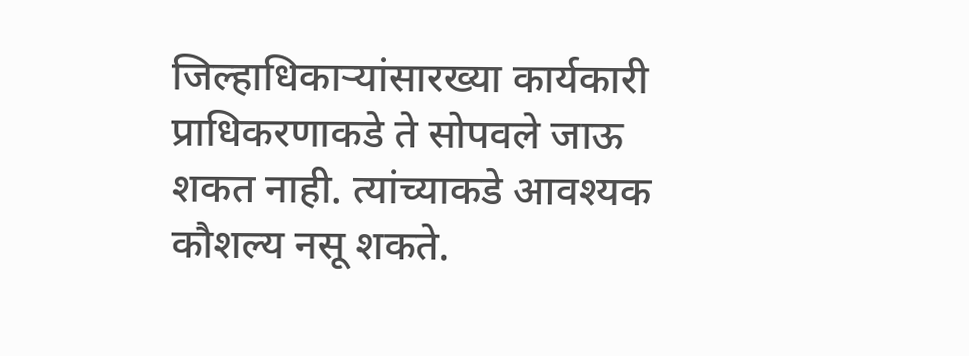जिल्हाधिकाऱ्यांसारख्या कार्यकारी प्राधिकरणाकडे ते सोपवले जाऊ शकत नाही. त्यांच्याकडे आवश्यक कौशल्य नसू शकते.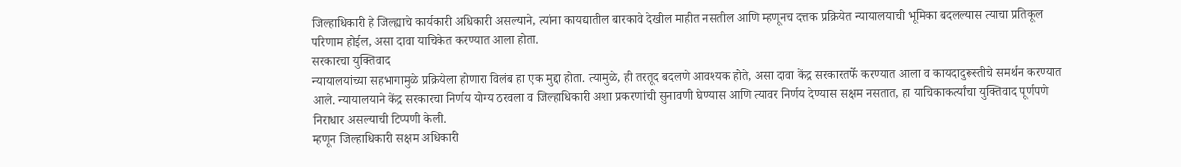जिल्हाधिकारी हे जिल्ह्याचे कार्यकारी अधिकारी असल्याने, त्यांना कायद्यातील बारकावे देखील माहीत नसतील आणि म्हणूनच दत्तक प्रक्रियेत न्यायालयाची भूमिका बदलल्यास त्याचा प्रतिकूल परिणाम होईल, असा दावा याचिकेत करण्यात आला होता.
सरकारचा युक्तिवाद
न्यायालयांच्या सहभागामुळे प्रक्रियेला होणारा विलंब हा एक मुद्दा होता. त्यामुळे, ही तरतूद बदलणे आवश्यक होते, असा दावा केंद्र सरकारतर्फे करण्यात आला व कायदादुरूस्तीचे समर्थन करण्यात आले. न्यायालयाने केंद्र सरकारचा निर्णय योग्य ठरवला व जिल्हाधिकारी अशा प्रकरणांची सुनावणी घेण्यास आणि त्यावर निर्णय देण्यास सक्षम नसतात, हा याचिकाकर्त्यांचा युक्तिवाद पूर्णपणे निराधार असल्याची टिप्पणी केली.
म्हणून जिल्हाधिकारी सक्षम अधिकारी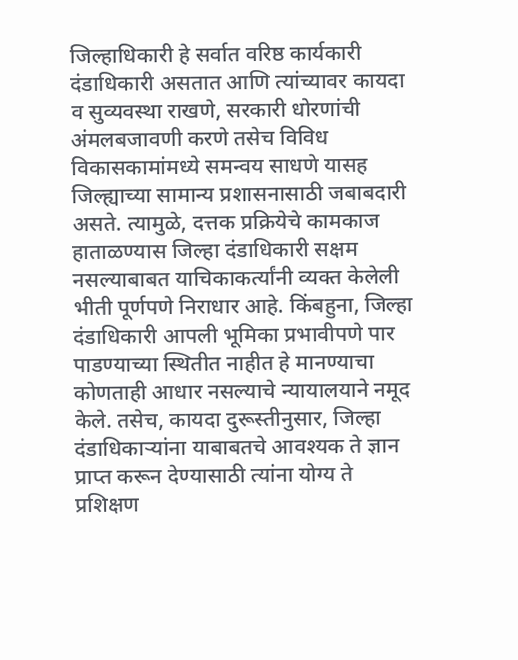जिल्हाधिकारी हे सर्वात वरिष्ठ कार्यकारी दंडाधिकारी असतात आणि त्यांच्यावर कायदा व सुव्यवस्था राखणे, सरकारी धोरणांची अंमलबजावणी करणे तसेच विविध विकासकामांमध्ये समन्वय साधणे यासह जिल्ह्याच्या सामान्य प्रशासनासाठी जबाबदारी असते. त्यामुळे, दत्तक प्रक्रियेचे कामकाज हाताळण्यास जिल्हा दंडाधिकारी सक्षम नसल्याबाबत याचिकाकर्त्यांनी व्यक्त केलेली भीती पूर्णपणे निराधार आहे. किंबहुना, जिल्हा दंडाधिकारी आपली भूमिका प्रभावीपणे पार पाडण्याच्या स्थितीत नाहीत हे मानण्याचा कोणताही आधार नसल्याचे न्यायालयाने नमूद केले. तसेच, कायदा दुरूस्तीनुसार, जिल्हा दंडाधिकाऱ्यांना याबाबतचे आवश्यक ते ज्ञान प्राप्त करून देण्यासाठी त्यांना योग्य ते प्रशिक्षण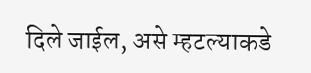दिले जाईल, असे म्हटल्याकडे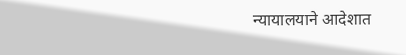न्यायालयाने आदेशात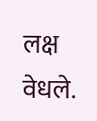लक्ष वेधले.